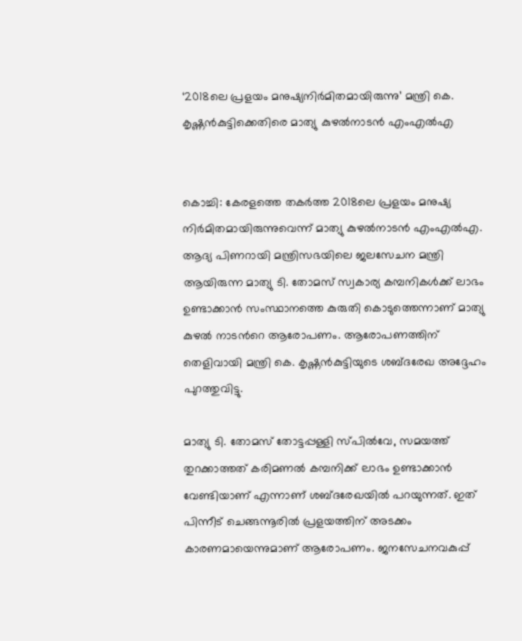‘2018ലെ പ്രളയം മനുഷ്യനിര്‍മിതമായിരുന്നു’ മന്ത്രി കെ. കൃഷ്ണന്‍കുട്ടിക്കെതിരെ മാത്യു കുഴല്‍നാടന്‍ എംഎല്‍എ


കൊച്ചി: കേരളത്തെ തകര്‍ത്ത 2018ലെ പ്രളയം മനുഷ്യ നിര്‍മിതമായിരുന്നുവെന്ന് മാത്യു കുഴല്‍നാടന്‍ എംഎല്‍എ. ആദ്യ പിണറായി മന്ത്രിസഭയിലെ ജലസേചന മന്ത്രി ആയിരുന്ന മാത്യു ടി. തോമസ് സ്വകാര്യ കമ്പനികള്‍ക്ക് ലാഭം ഉണ്ടാക്കാന്‍ സംസ്ഥാനത്തെ കുരുതി കൊടുത്തെന്നാണ് മാത്യു കുഴല്‍ നാടന്‍റെ ആരോപണം. ആരോപണത്തിന് തെളിവായി മന്ത്രി കെ. കൃഷ്ണന്‍കുട്ടിയുടെ ശബ്ദരേഖ അദ്ദേഹം പുറത്തുവിട്ടു.

മാത്യു ടി. തോമസ് തോട്ടപ്പള്ളി സ്പില്‍വേ, സമയത്ത് തുറക്കാത്തത് കരിമണല്‍ കമ്പനിക്ക് ലാഭം ഉണ്ടാക്കാന്‍ വേണ്ടിയാണ് എന്നാണ് ശബ്ദരേഖയില്‍ പറയുന്നത്. ഇത് പിന്നീട് ചെങ്ങന്നൂരില്‍ പ്രളയത്തിന് അടക്കം കാരണമായെന്നുമാണ് ആരോപണം. ജനസേചനവകുപ്പ്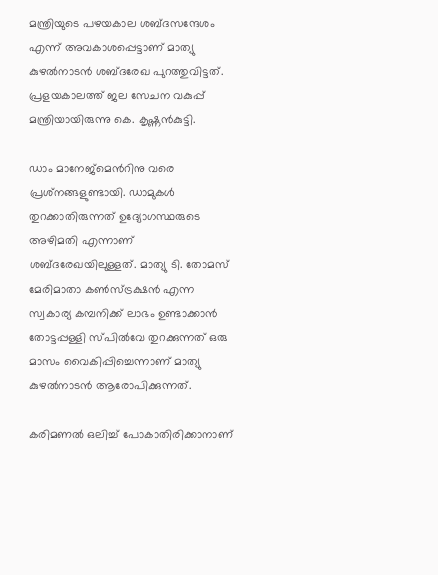മന്ത്രിയുടെ പഴയകാല ശബ്ദസന്ദേശം എന്ന് അവകാശപ്പെട്ടാണ് മാത്യു കുഴല്‍നാടന്‍ ശബ്ദരേഖ പുറത്തുവിട്ടത്. പ്രളയകാലത്ത് ജല സേചന വകുപ്പ് മന്ത്രിയായിരുന്നു കെ. കൃഷ്ണന്‍കുട്ടി.

ഡാം മാനേജ്‌മെന്‍റിനു വരെ പ്രശ്‌നങ്ങളുണ്ടായി. ഡാമുകള്‍ തുറക്കാതിരുന്നത് ഉദ്യോഗസ്ഥരുടെ അഴിമതി എന്നാണ് ശബ്ദരേഖയിലുള്ളത്. മാത്യു ടി. തോമസ് മേരിമാതാ കണ്‍സ്ട്രക്ഷന്‍ എന്ന സ്വകാര്യ കമ്പനി‍ക്ക് ലാഭം ഉണ്ടാക്കാന്‍ തോട്ടപ്പള്ളി സ്പില്‍വേ തുറക്കുന്നത് ഒരു മാസം വൈകിപ്പിച്ചെന്നാണ് മാത്യു കുഴല്‍നാടന്‍ ആരോപിക്കുന്നത്.

കരിമണല്‍ ഒലിച്ച് പോകാതിരിക്കാനാണ്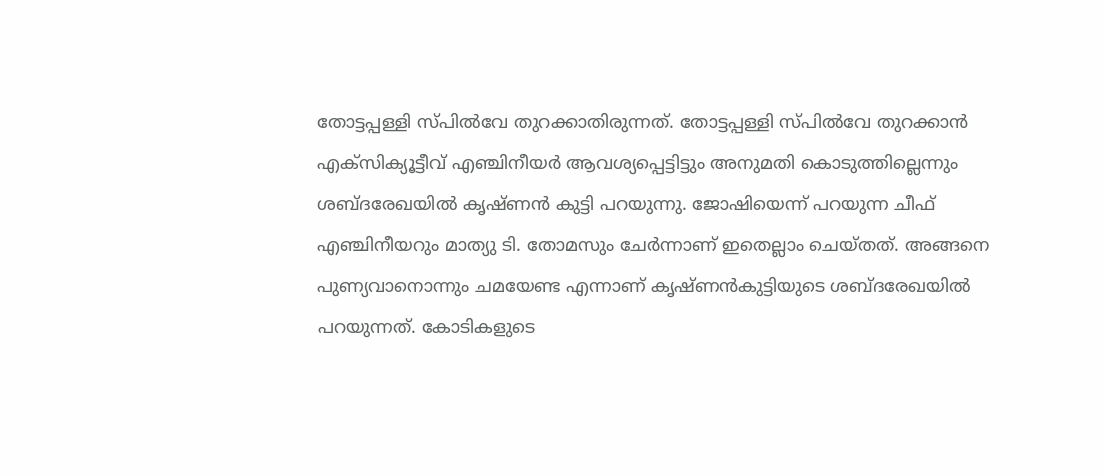തോട്ടപ്പള്ളി സ്പില്‍വേ തുറക്കാതിരുന്നത്. തോട്ടപ്പള്ളി സ്പില്‍വേ തുറക്കാന്‍ എക്‌സിക്യൂട്ടീവ് എഞ്ചിനീയര്‍ ആവശ്യപ്പെട്ടിട്ടും അനുമതി കൊടുത്തില്ലെന്നും ശബ്ദരേഖയില്‍ കൃഷ്ണന്‍ കുട്ടി പറയുന്നു. ജോഷിയെന്ന് പറയുന്ന ചീഫ് എഞ്ചിനീയറും മാത്യു ടി. തോമസും ചേര്‍ന്നാണ് ഇതെല്ലാം ചെയ്തത്. അങ്ങനെ പുണ്യവാനൊന്നും ചമയേണ്ട എന്നാണ് കൃഷ്ണന്‍കുട്ടിയുടെ ശബ്ദരേഖയില്‍ പറയുന്നത്. കോടികളുടെ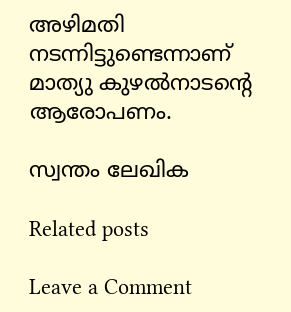അഴിമതി നടന്നിട്ടുണ്ടെന്നാണ് മാത്യു കുഴല്‍നാടന്‍റെ ആരോപണം.

സ്വന്തം ലേഖിക

Related posts

Leave a Comment